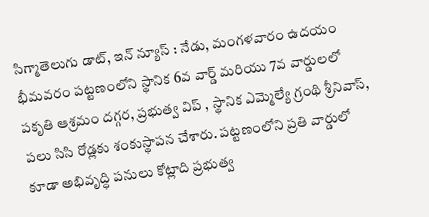సిగ్మాతెలుగు డాట్, ఇన్ న్యూస్ : నేడు, మంగళవారం ఉదయం భీమవరం పట్టణంలోని స్థానిక 6వ వార్డ్ మరియు 7వ వార్డులలో పకృతి ఆశ్రమం దగ్గర, ప్రభుత్వ విప్ , స్థానిక ఎమ్మెల్యే గ్రంథి శ్రీనివాస్, పలు సిసి రోడ్లకు శంకుస్థాపన చేశారు. పట్టణంలోని ప్రతి వార్డులో కూడా అభివృద్ధి పనులు కోట్లాది ప్రభుత్వ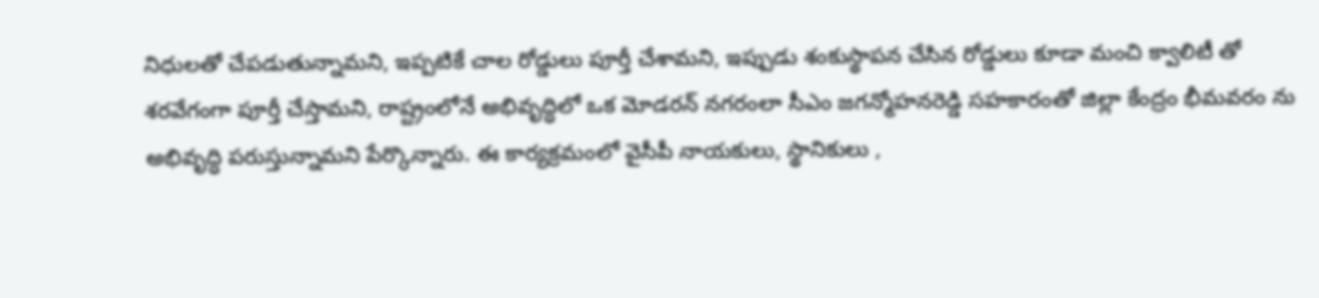నిధులతో చేపడుతున్నామని, ఇప్పటికే చాల రోడ్డులు పూర్తీ చేశామని, ఇప్పుడు శంకుస్థాపన చేసిన రోడ్డులు కూడా మంచి క్వాలిటీ తో శరవేగంగా పూర్తీ చేస్తామని, రాష్ట్రంలోనే అభివృద్ధిలో ఒక మోడరన్ నగరంలా సీఎం జగన్మోహనరెడ్డి సహకారంతో జిల్లా కేంద్రం భీమవరం ను అభివృద్ధి పరుస్తున్నామని పేర్కొన్నారు. ఈ కార్యక్రమంలో వైసీపీ నాయకులు, స్థానికులు ,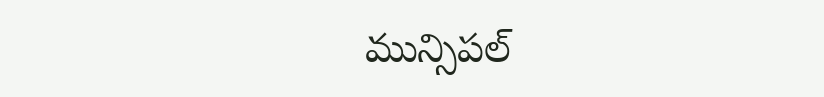మున్సిపల్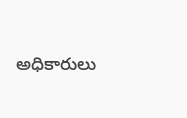అధికారులు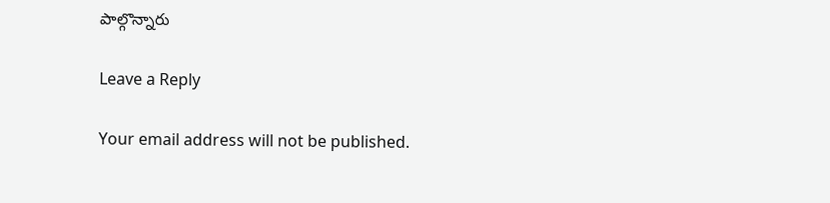పాల్గొన్నారు

Leave a Reply

Your email address will not be published.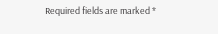Required fields are marked *